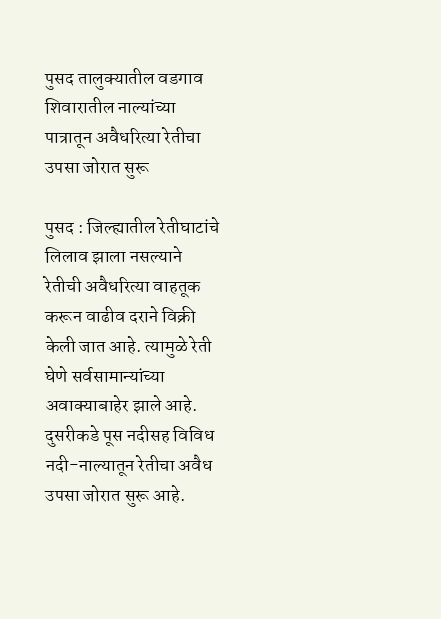पुसद तालुक्यातील वडगाव शिवारातील नाल्यांच्या पात्रातून अवैधरित्या रेतीचा उपसा जोरात सुरू

पुसद : जिल्ह्यातील रेतीघाटांचे लिलाव झाला नसल्याने रेतीची अवैधरित्या वाहतूक करून वाढीव दराने विक्री केली जात आहे. त्यामुळे रेती घेणे सर्वसामान्यांच्या अवाक्याबाहेर झाले आहे. दुसरीकडे पूस नदीसह विविध नदी-नाल्यातून रेतीचा अवैध उपसा जोरात सुरू आहे.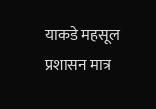याकडे महसूल प्रशासन मात्र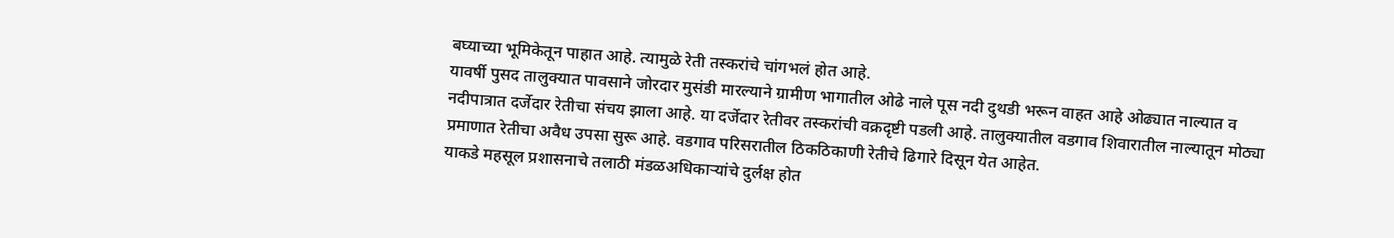बघ्याच्या भूमिकेतून पाहात आहे. त्यामुळे रेती तस्करांचे चांगभलं होत आहे.
यावर्षी पुसद तालुक्यात पावसाने जोरदार मुसंडी मारल्याने ग्रामीण भागातील ओढे नाले पूस नदी दुथडी भरून वाहत आहे ओढ्यात नाल्यात व नदीपात्रात दर्जेदार रेतीचा संचय झाला आहे. या दर्जेदार रेतीवर तस्करांची वक्रदृष्टी पडली आहे. तालुक्यातील वडगाव शिवारातील नाल्यातून मोठ्या प्रमाणात रेतीचा अवैध उपसा सुरू आहे. वडगाव परिसरातील ठिकठिकाणी रेतीचे ढिगारे दिसून येत आहेत.
याकडे महसूल प्रशासनाचे तलाठी मंडळअधिकाऱ्यांचे दुर्लक्ष होत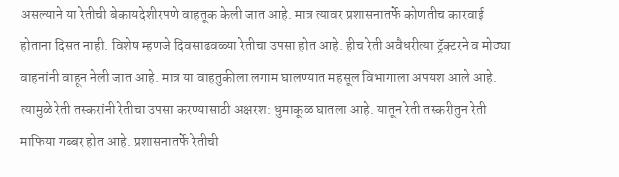असल्याने या रेतीची बेकायदेशीरपणे वाहतूक केली जात आहे. मात्र त्यावर प्रशासनातर्फे कोणतीच कारवाई होताना दिसत नाही. विशेष म्हणजे दिवसाढवळ्या रेतीचा उपसा होत आहे. हीच रेती अवैधरीत्या ट्रॅक्टरने व मोठ्या वाहनांनी वाहून नेली जात आहे. मात्र या वाहतुकीला लगाम घालण्यात महसूल विभागाला अपयश आले आहे. त्यामुळे रेती तस्करांनी रेतीचा उपसा करण्यासाठी अक्षरश: धुमाकूळ घातला आहे. यातून रेती तस्करीतुन रेती माफिया गब्बर होत आहे. प्रशासनातर्फे रेतीची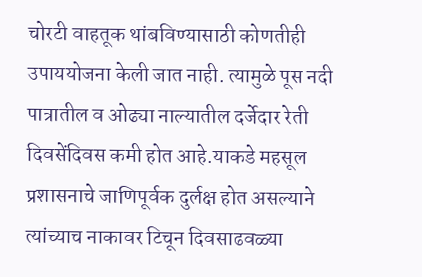चोरटी वाहतूक थांबविण्यासाठी कोणतीही उपाययोजना केली जात नाही. त्यामुळे पूस नदी पात्रातील व ओढ्या नाल्यातील दर्जेदार रेती दिवसेंदिवस कमी होत आहे.याकडे महसूल प्रशासनाचे जाणिपूर्वक दुर्लक्ष होत असल्याने त्यांच्याच नाकावर टिचून दिवसाढवळ्या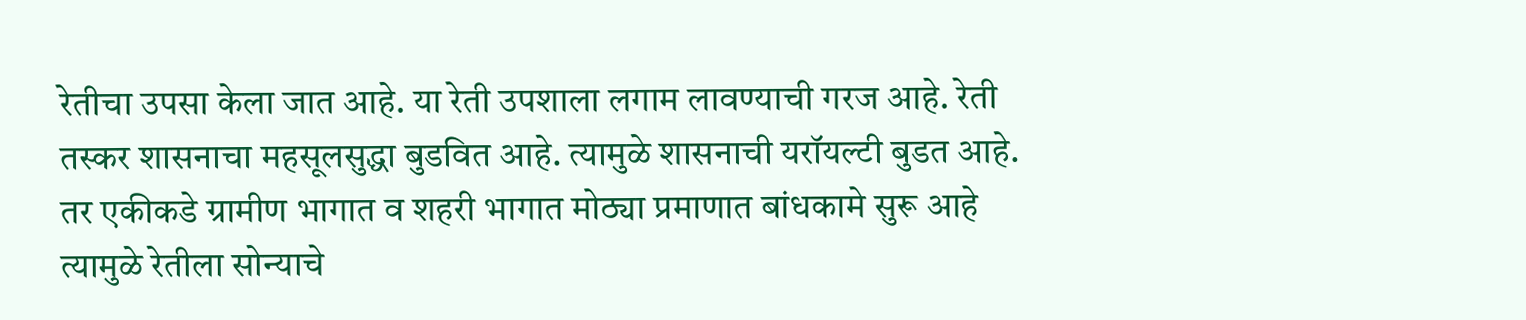रेतीचा उपसा केला जात आहे. या रेती उपशाला लगाम लावण्याची गरज आहे. रेती तस्कर शासनाचा महसूलसुद्धा बुडवित आहे. त्यामुळे शासनाची यरॉयल्टी बुडत आहे. तर एकीकडे ग्रामीण भागात व शहरी भागात मोठ्या प्रमाणात बांधकामे सुरू आहे त्यामुळे रेतीला सोन्याचे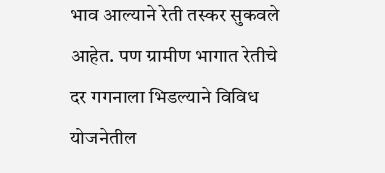भाव आल्याने रेती तस्कर सुकवले आहेत. पण ग्रामीण भागात रेतीचे दर गगनाला भिडल्याने विविध योजनेतील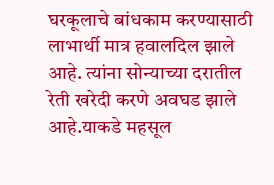घरकूलाचे बांधकाम करण्यासाठी लाभार्थी मात्र हवालदिल झाले आहे. त्यांना सोन्याच्या दरातील रेती खरेदी करणे अवघड झाले आहे.याकडे महसूल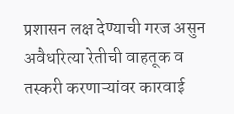प्रशासन लक्ष देण्याची गरज असुन अवैधरित्या रेतीची वाहतूक व तस्करी करणाऱ्यांवर कारवाई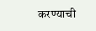करण्याची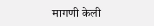मागणी केली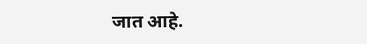जात आहे.